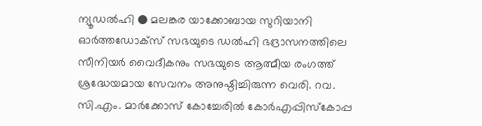ന്യൂഡൽഹി ● മലങ്കര യാക്കോബായ സുറിയാനി ഓർത്തഡോക്സ് സഭയുടെ ഡൽഹി ഭദ്രാസനത്തിലെ സീനിയർ വൈദീകനും സഭയുടെ ആത്മീയ രംഗത്ത് ശ്രദ്ധേയമായ സേവനം അനുഷ്ഠിച്ചിരുന്ന വെരി. റവ. സി.എം. മാർക്കോസ് കോച്ചേരിൽ കോർഎപ്പിസ്കോപ്പ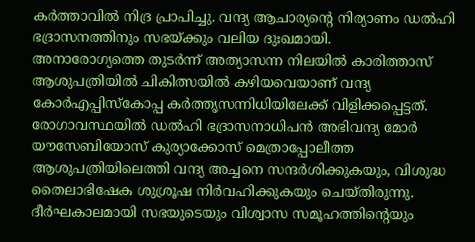കർത്താവിൽ നിദ്ര പ്രാപിച്ചു. വന്ദ്യ ആചാര്യന്റെ നിര്യാണം ഡൽഹി ഭദ്രാസനത്തിനും സഭയ്ക്കും വലിയ ദുഃഖമായി.
അനാരോഗ്യത്തെ തുടർന്ന് അത്യാസന്ന നിലയിൽ കാരിത്താസ് ആശുപത്രിയിൽ ചികിത്സയിൽ കഴിയവെയാണ് വന്ദ്യ കോർഎപ്പിസ്കോപ്പ കർത്തൃസന്നിധിയിലേക്ക് വിളിക്കപ്പെട്ടത്. രോഗാവസ്ഥയിൽ ഡൽഹി ഭദ്രാസനാധിപൻ അഭിവന്ദ്യ മോർ യൗസേബിയോസ് കുര്യാക്കോസ് മെത്രാപ്പോലീത്ത ആശുപത്രിയിലെത്തി വന്ദ്യ അച്ചനെ സന്ദർശിക്കുകയും, വിശുദ്ധ തൈലാഭിഷേക ശുശ്രൂഷ നിർവഹിക്കുകയും ചെയ്തിരുന്നു.
ദീർഘകാലമായി സഭയുടെയും വിശ്വാസ സമൂഹത്തിന്റെയും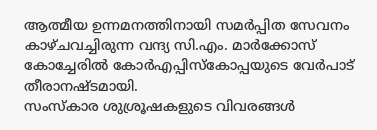ആത്മീയ ഉന്നമനത്തിനായി സമർപ്പിത സേവനം കാഴ്ചവച്ചിരുന്ന വന്ദ്യ സി.എം. മാർക്കോസ് കോച്ചേരിൽ കോർഎപ്പിസ്കോപ്പയുടെ വേർപാട് തീരാനഷ്ടമായി.
സംസ്കാര ശുശ്രൂഷകളുടെ വിവരങ്ങൾ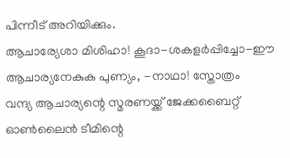പിന്നീട് അറിയിക്കും.
ആചാര്യേശാ മിശിഹാ! കൂദാ-ശകളർപ്പിച്ചോ-ഈ ആചാര്യനേകുക പുണ്യം, -നാഥാ! സ്തോത്രം
വന്ദ്യ ആചാര്യന്റെ സ്മരണയ്ക്ക് ജേക്കബൈറ്റ് ഓൺലൈൻ ടീമിന്റെ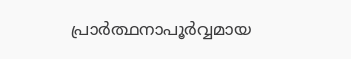പ്രാർത്ഥനാപൂർവ്വമായ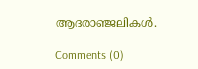ആദരാഞ്ജലികൾ.

Comments (0)